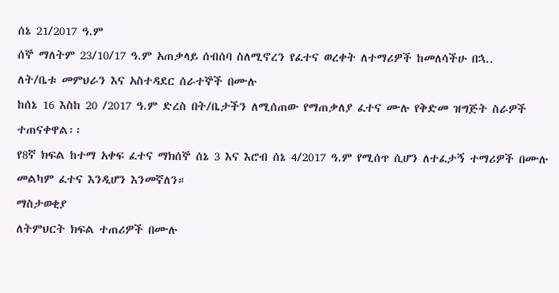ሰኔ 21/2017 ዓ.ም
ሰኞ ማለትም 23/10/17 ዓ.ም አጠቃላይ ሰብሰባ ስለሚኖረን የፈተና ወረቀት ለተማሪዎች ከመለሳችሁ በኋ..
ለት/ቤቱ መምህራን እና አስተዳደር ሰራተኞች በሙሉ
ከሰኔ 16 እስከ 20 /2017 ዓ.ም ድረስ በት/ቤታችን ለሚሰጠው የማጠቃለያ ፈተና ሙሉ የቅድመ ዝግጅት ስራዎች ተጠናቀዋል፡፡
የ8ኛ ክፍል ከተማ አቀፍ ፈተና ማክሰኞ ሰኔ 3 እና እሮብ ሰኔ 4/2017 ዓ.ም የሚሰጥ ሲሆን ለተፈታኝ ተማሪዎች በሙሉ መልካም ፈተና እንዲሆን እንመኛለን።
ማስታወቂያ
ለትምህርት ክፍል ተጠሪዎች በሙሉ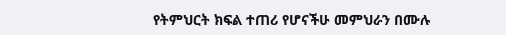የትምህርት ክፍል ተጠሪ የሆናችሁ መምህራን በሙሉ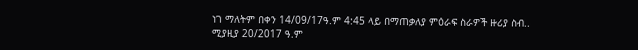ነገ ማለትም በቀን 14/09/17ዓ.ም 4:45 ላይ በማጠቃለያ ምዕራፍ ስራዎች ዙሪያ ስብ..
ሚያዚያ 20/2017 ዓ.ም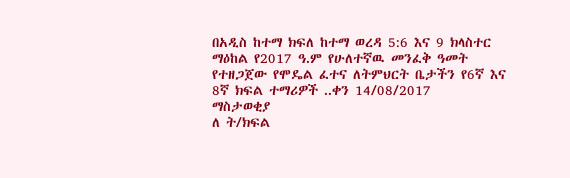በአዲስ ከተማ ክፍለ ከተማ ወረዳ 5:6 እና 9 ክላስተር ማዕከል የ2017 ዓ.ም የሁለተኛዉ መንፈቅ ዓመት የተዘጋጀው የሞዴል ፈተና ለትምህርት ቤታችን የ6ኛ እና 8ኛ ክፍል ተማሪዎች ..ቀን 14/08/2017
ማስታወቂያ
ለ ት/ክፍል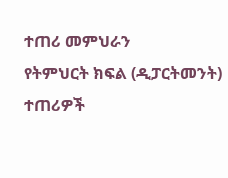ተጠሪ መምህራን
የትምህርት ክፍል (ዲፓርትመንት) ተጠሪዎች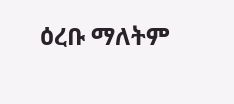ዕረቡ ማለትም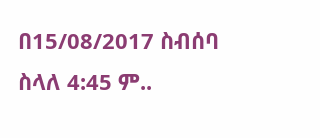በ15/08/2017 ስብሰባ ስላለ 4:45 ም..